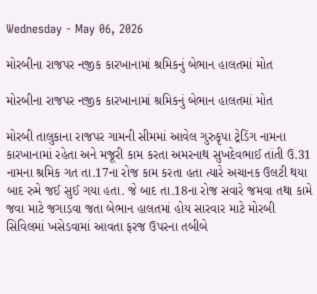Wednesday - May 06, 2026

મોરબીના રાજપર નજીક કારખાનામાં શ્રમિકનું બેભાન હાલતમાં મોત

મોરબીના રાજપર નજીક કારખાનામાં શ્રમિકનું બેભાન હાલતમાં મોત

મોરબી તાલુકાના રાજપર ગામની સીમમાં આવેલ ગુરુકૃપા ટ્રેડિંગ નામના કારખાનામાં રહેતા અને મજૂરી કામ કરતા અમરનાથ સુખદેવભાઈ તાંતી ઉ.31 નામના શ્રમિક ગત તા.17ના રોજ કામ કરતા હતા ત્યારે અચાનક ઉલટી થયા બાદ રુમે જઈ સુઈ ગયા હતા. જે બાદ તા.18ના રોજ સવારે જમવા તથા કામે જવા માટે જગાડવા જતા બેભાન હાલતમાં હોય સારવાર માટે મોરબી સિવિલમાં ખસેડવામાં આવતા ફરજ ઉપરના તબીબે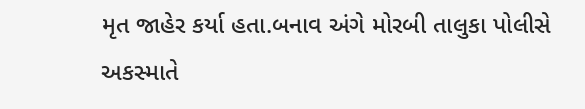મૃત જાહેર કર્યા હતા.બનાવ અંગે મોરબી તાલુકા પોલીસે અકસ્માતે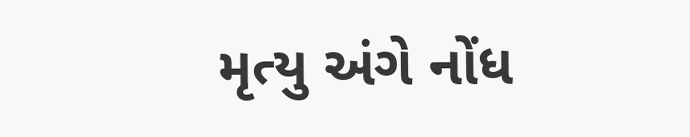મૃત્યુ અંગે નોંધ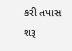કરી તપાસ શરૂ